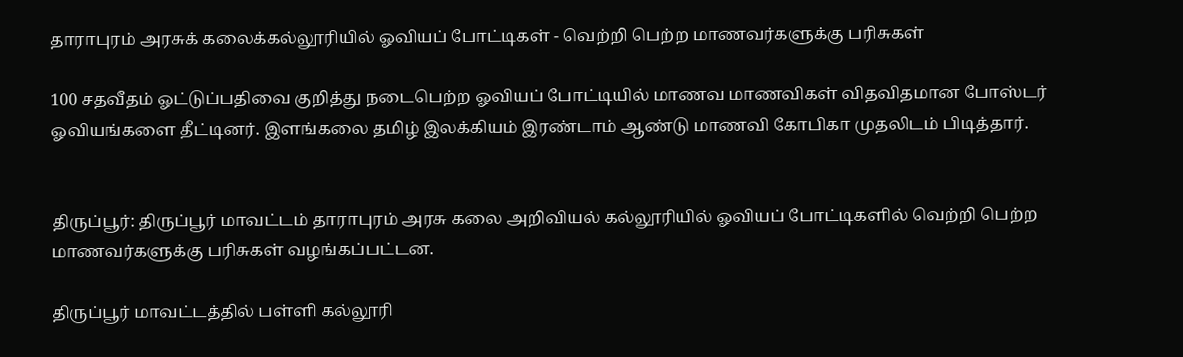தாராபுரம் அரசுக் கலைக்கல்லூரியில் ஓவியப் போட்டிகள் - வெற்றி பெற்ற மாணவர்களுக்கு பரிசுகள்

100 சதவீதம் ஓட்டுப்பதிவை குறித்து நடைபெற்ற ஓவியப் போட்டியில் மாணவ மாணவிகள் விதவிதமான போஸ்டர் ஓவியங்களை தீட்டினர். இளங்கலை தமிழ் இலக்கியம் இரண்டாம் ஆண்டு மாணவி கோபிகா முதலிடம் பிடித்தார்.


திருப்பூர்: திருப்பூர் மாவட்டம் தாராபுரம் அரசு கலை அறிவியல் கல்லூரியில் ஓவியப் போட்டிகளில் வெற்றி பெற்ற மாணவர்களுக்கு பரிசுகள் வழங்கப்பட்டன.

திருப்பூர் மாவட்டத்தில் பள்ளி கல்லூரி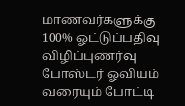மாணவர்களுக்கு 100% ஓட்டுப்பதிவு விழிப்புணர்வு போஸ்டர் ஓவியம் வரையும் போட்டி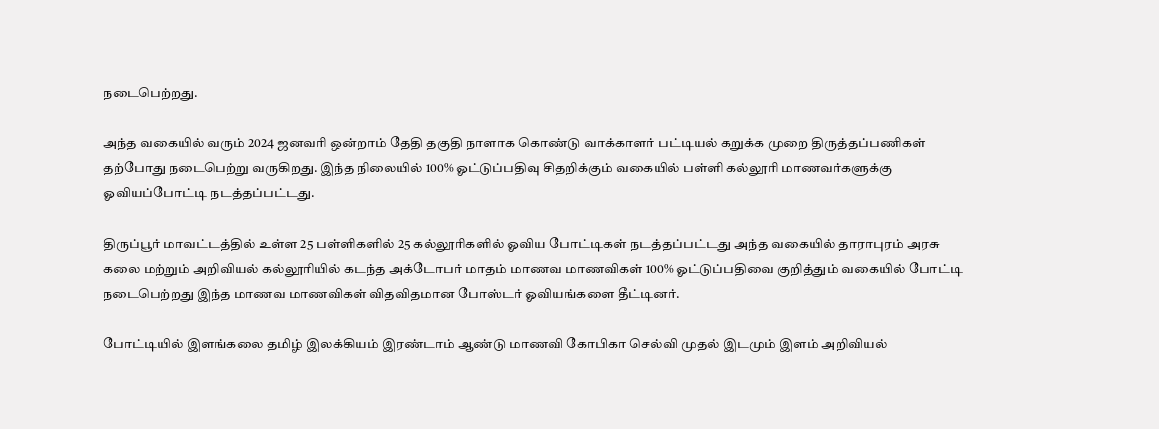நடைபெற்றது.

அந்த வகையில் வரும் 2024 ஜனவரி ஒன்றாம் தேதி தகுதி நாளாக கொண்டு வாக்காளர் பட்டியல் கறுக்க முறை திருத்தப்பணிகள் தற்போது நடைபெற்று வருகிறது. இந்த நிலையில் 100% ஓட்டுப்பதிவு சிதறிக்கும் வகையில் பள்ளி கல்லூரி மாணவர்களுக்கு ஓவியப்போட்டி நடத்தப்பட்டது.

திருப்பூர் மாவட்டத்தில் உள்ள 25 பள்ளிகளில் 25 கல்லூரிகளில் ஓவிய போட்டிகள் நடத்தப்பட்டது அந்த வகையில் தாராபுரம் அரசு கலை மற்றும் அறிவியல் கல்லூரியில் கடந்த அக்டோபர் மாதம் மாணவ மாணவிகள் 100% ஓட்டுப்பதிவை குறித்தும் வகையில் போட்டி நடைபெற்றது இந்த மாணவ மாணவிகள் விதவிதமான போஸ்டர் ஓவியங்களை தீட்டினர்.

போட்டியில் இளங்கலை தமிழ் இலக்கியம் இரண்டாம் ஆண்டு மாணவி கோபிகா செல்வி முதல் இடமும் இளம் அறிவியல்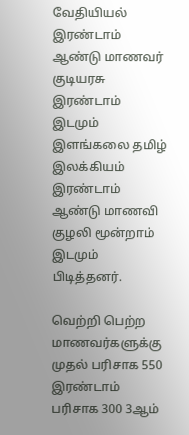வேதியியல் இரண்டாம் ஆண்டு மாணவர் குடியரசு இரண்டாம் இடமும் இளங்கலை தமிழ் இலக்கியம் இரண்டாம் ஆண்டு மாணவி குழலி மூன்றாம் இடமும் பிடித்தனர்.

வெற்றி பெற்ற மாணவர்களுக்கு முதல் பரிசாக 550 இரண்டாம் பரிசாக 300 3ஆம்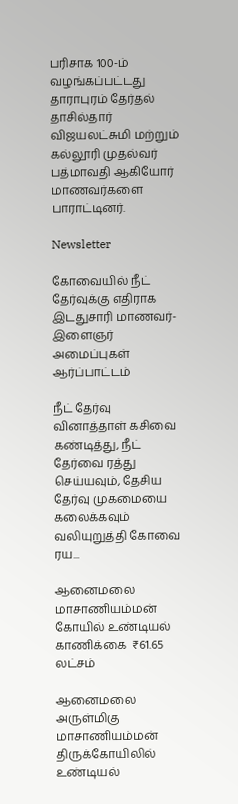பரிசாக 100-ம் வழங்கப்பட்டது தாராபுரம் தேர்தல் தாசில்தார் விஜயலட்சுமி மற்றும் கல்லூரி முதல்வர் பத்மாவதி ஆகியோர் மாணவர்களை பாராட்டினர்.

Newsletter

கோவையில் நீட் தேர்வுக்கு எதிராக இடதுசாரி மாணவர்-இளைஞர் அமைப்புகள் ஆர்ப்பாட்டம்

நீட் தேர்வு வினாத்தாள் கசிவை கண்டித்து, நீட் தேர்வை ரத்து செய்யவும், தேசிய தேர்வு முகமையை கலைக்கவும் வலியுறுத்தி கோவை ரய...

ஆனைமலை மாசாணியம்மன் கோயில் உண்டியல் காணிக்கை  ₹61.65 லட்சம்

ஆனைமலை அருள்மிகு மாசாணியம்மன் திருக்கோயிலில் உண்டியல்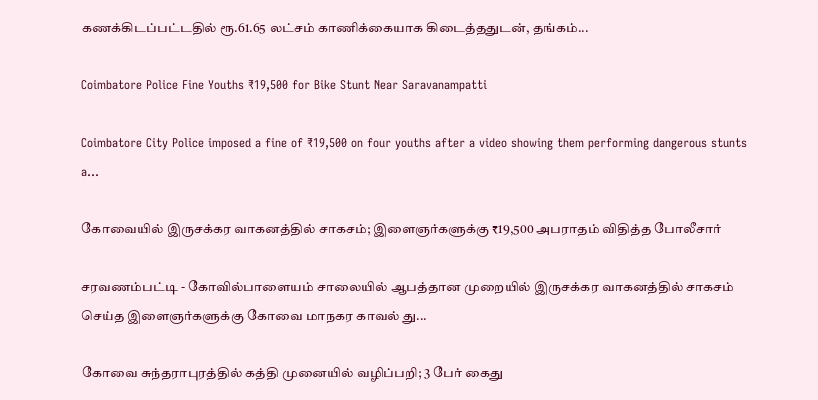கணக்கிடப்பட்டதில் ரூ.61.65 லட்சம் காணிக்கையாக கிடைத்ததுடன், தங்கம்...

Coimbatore Police Fine Youths ₹19,500 for Bike Stunt Near Saravanampatti

Coimbatore City Police imposed a fine of ₹19,500 on four youths after a video showing them performing dangerous stunts a...

கோவையில் இருசக்கர வாகனத்தில் சாகசம்; இளைஞர்களுக்கு ₹19,500 அபராதம் விதித்த போலீசார்

சரவணம்பட்டி - கோவில்பாளையம் சாலையில் ஆபத்தான முறையில் இருசக்கர வாகனத்தில் சாகசம் செய்த இளைஞர்களுக்கு கோவை மாநகர காவல் து...

கோவை சுந்தராபுரத்தில் கத்தி முனையில் வழிப்பறி; 3 பேர் கைது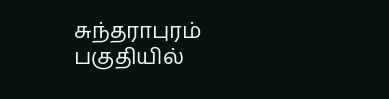சுந்தராபுரம் பகுதியில்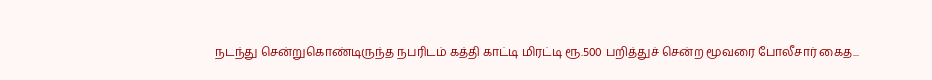நடந்து சென்றுகொண்டிருந்த நபரிடம் கத்தி காட்டி மிரட்டி ரூ.500 பறித்துச் சென்ற மூவரை போலீசார் கைத...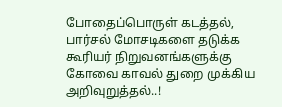போதைப்பொருள் கடத்தல், பார்சல் மோசடிகளை தடுக்க கூரியர் நிறுவனங்களுக்கு கோவை காவல் துறை முக்கிய அறிவுறுத்தல்..!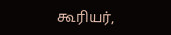கூரியர்,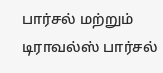பார்சல் மற்றும் டிராவல்ஸ் பார்சல்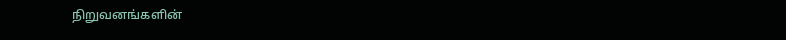நிறுவனங்களின்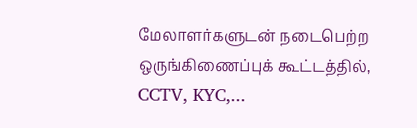மேலாளர்களுடன் நடைபெற்ற ஒருங்கிணைப்புக் கூட்டத்தில், CCTV, KYC,...